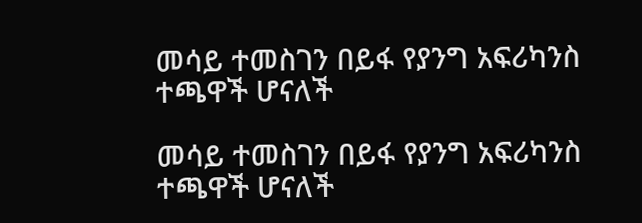መሳይ ተመስገን በይፋ የያንግ አፍሪካንስ ተጫዋች ሆናለች

መሳይ ተመስገን በይፋ የያንግ አፍሪካንስ ተጫዋች ሆናለች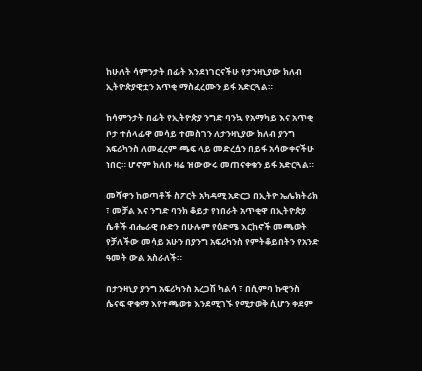ከሁለት ሳምንታት በፊት እንደነገርናችሁ የታንዛኒያው ክለብ ኢትዮጵያዊቷን አጥቂ ማስፈረሙን ይፋ አድርጓል።

ከሳምንታት በፊት የኢትዮጵያ ንግድ ባንኳ የአማካይ እና አጥቂ ቦታ ተሰላፊዋ መሳይ ተመስገን ለታንዛኒያው ክለብ ያንግ አፍሪካንስ ለመፈረም ጫፍ ላይ መድረሷን በይፋ አሳውቀናችሁ ነበር። ሆኖም ክለቡ ዛሬ ዝውውሩ መጠናቀቁን ይፋ አድርጓል።

መሻዋን ከወጣቶች ስፖርት አካዳሚ አድርጋ በኢትዮ ኤሌክትሪክ ፣ መቻል እና ንግድ ባንክ ቆይታ የነበራት አጥቂዋ በኢትዮጵያ ሴቶች ብሔራዊ ቡድን በሁሉም የዕድሜ እርከኖች መጫወት የቻለችው መሳይ አሁን በያንግ አፍሪካንስ የምትቆይበትን የአንድ ዓመት ውል አስራለች።

በታንዛኒያ ያንግ አፍሪካንስ አረጋሽ ካልሳ ፣ በሲምባ ኩዊንስ ሴናፍ ዋቁማ እየተጫወቱ እንደሚገኙ የሚታወቅ ሲሆን ቀደም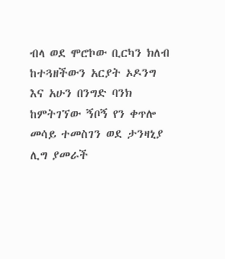ብላ ወደ ሞሮኮው ቢርካን ክለብ ከተጓዘችውን አርያት ኦዶንግ እና አሁን በንግድ ባንክ ከምትገኘው ኝቦኝ የን ቀጥሎ መሳይ ተመስገን ወደ ታንዛኒያ ሊግ ያመራች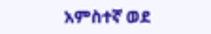አምስተኛ ወደ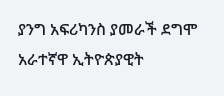ያንግ አፍሪካንስ ያመራች ደግሞ አራተኛዋ ኢትዮጵያዊት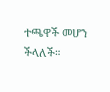ተጫዋች መሆን ችላለች።